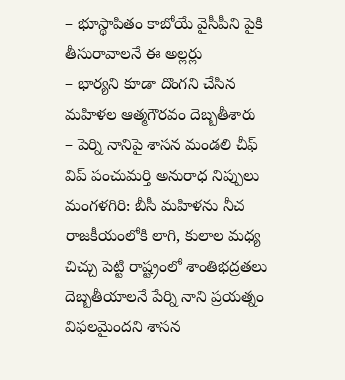– భూస్థాపితం కాబోయే వైసీపీని పైకి తీసురావాలనే ఈ అల్లర్లు
– భార్యని కూడా దొంగని చేసిన మహిళల ఆత్మగౌరవం దెబ్బతీశారు
– పెర్ని నానిపై శాసన మండలి చీఫ్ విప్ పంచుమర్తి అనురాధ నిప్పులు
మంగళగిరి: బీసీ మహిళను నీచ రాజకీయంలోకి లాగి, కులాల మధ్య చిచ్చు పెట్టి రాష్ట్రంలో శాంతిభద్రతలు దెబ్బతీయాలనే పేర్ని నాని ప్రయత్నం విఫలమైందని శాసన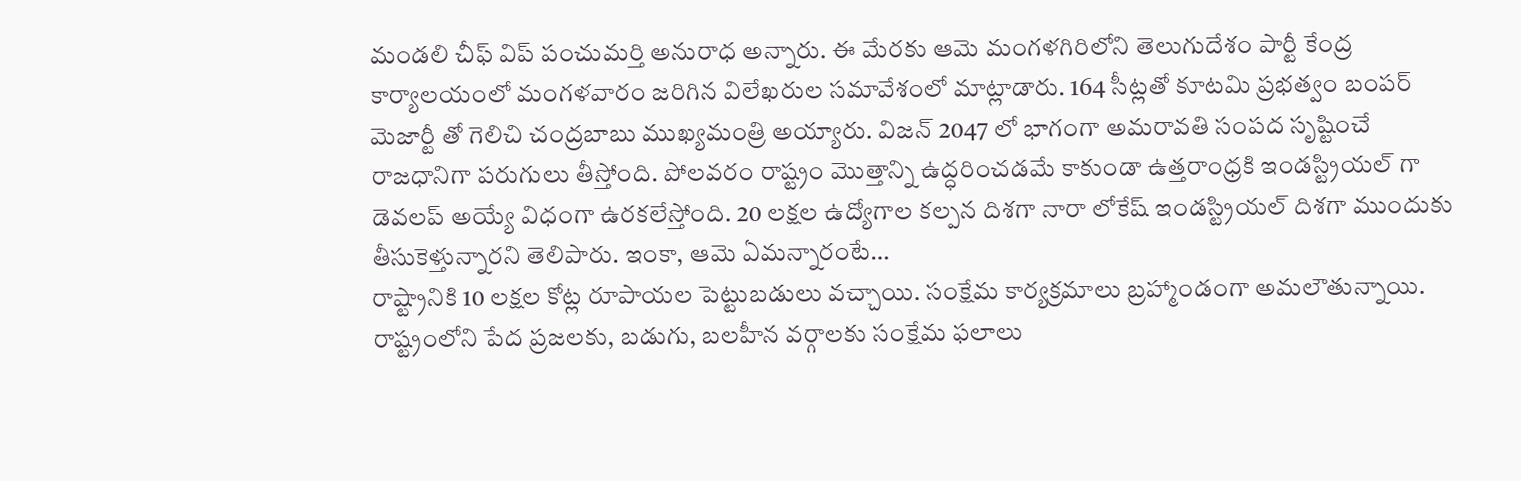మండలి చీఫ్ విప్ పంచుమర్తి అనురాధ అన్నారు. ఈ మేరకు ఆమె మంగళగిరిలోని తెలుగుదేశం పార్టీ కేంద్ర కార్యాలయంలో మంగళవారం జరిగిన విలేఖరుల సమావేశంలో మాట్లాడారు. 164 సీట్లతో కూటమి ప్రభత్వం బంపర్ మెజార్టీ తో గెలిచి చంద్రబాబు ముఖ్యమంత్రి అయ్యారు. విజన్ 2047 లో భాగంగా అమరావతి సంపద సృష్టించే రాజధానిగా పరుగులు తీస్తోంది. పోలవరం రాష్ట్రం మొత్తాన్ని ఉద్ధరించడమే కాకుండా ఉత్తరాంధ్రకి ఇండస్ట్రియల్ గా డెవలప్ అయ్యే విధంగా ఉరకలేస్తోంది. 20 లక్షల ఉద్యోగాల కల్పన దిశగా నారా లోకేష్ ఇండస్ట్రియల్ దిశగా ముందుకు తీసుకెళ్తున్నారని తెలిపారు. ఇంకా, ఆమె ఏమన్నారంటే…
రాష్ట్రానికి 10 లక్షల కోట్ల రూపాయల పెట్టుబడులు వచ్చాయి. సంక్షేమ కార్యక్రమాలు బ్రహ్మాండంగా అమలౌతున్నాయి. రాష్ట్రంలోని పేద ప్రజలకు, బడుగు, బలహీన వర్గాలకు సంక్షేమ ఫలాలు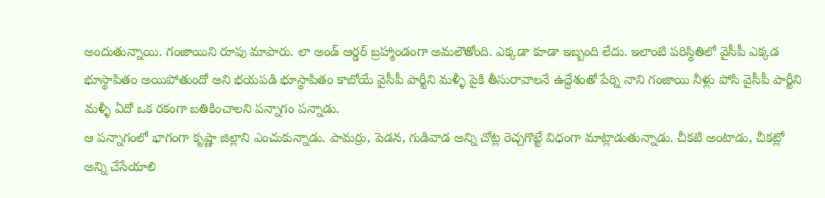అందుతున్నాయి. గంజాయిని రూపు మాపారు. లా అండ్ ఆర్డర్ బ్రహ్మాండంగా అమలౌతోంది. ఎక్కడా కూడా ఇబ్బంది లేదు. ఇలాంటి పరిస్థితిలో వైసీపీ ఎక్కడ భూస్థాపితం అయిపోతుందో అని భయపడి భూస్థాపితం కాబోయే వైసీపీ పార్టీని మళ్ళీ పైకి తీసురావాలనే ఉద్దేశంతో పేర్ని నాని గంజాయి నీళ్లు పోసి వైసీపీ పార్టీని మళ్ళీ ఏదో ఒక రకంగా బతికించాలని పన్నాగం పన్నాడు.
ఆ పన్నాగంలో భాగంగా కృష్ణా జిల్లాని ఎంచుకున్నాడు. పామర్రు, పెడన, గుడివాడ అన్ని చోట్ల రెచ్చగొట్టే విధంగా మాట్లాడుతున్నాడు. చీకటి అంటాడు, చీకట్లో అన్ని చేసేయాలి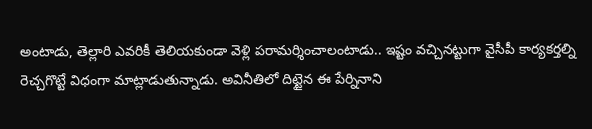అంటాడు, తెల్లారి ఎవరికీ తెలియకుండా వెళ్లి పరామర్శించాలంటాడు.. ఇష్టం వచ్చినట్టుగా వైసీపీ కార్యకర్తల్ని రెచ్చగొట్టే విధంగా మాట్లాడుతున్నాడు. అవినీతిలో దిట్టైన ఈ పేర్నినాని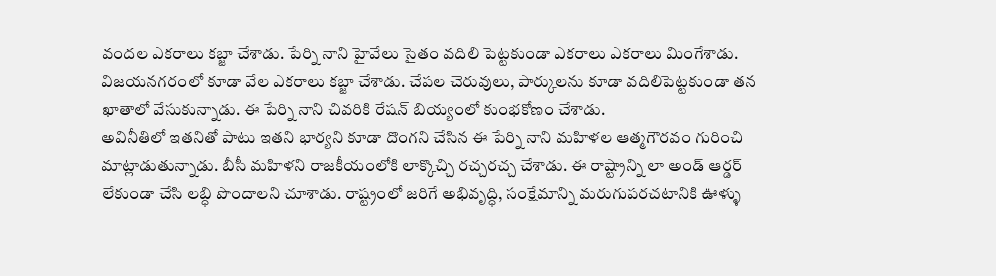వందల ఎకరాలు కబ్జా చేశాడు. పేర్ని నాని హైవేలు సైతం వదిలి పెట్టకుండా ఎకరాలు ఎకరాలు మింగేశాడు. విజయనగరంలో కూడా వేల ఎకరాలు కబ్జా చేశాడు. చేపల చెరువులు, పార్కులను కూడా వదిలిపెట్టకుండా తన ఖాతాలో వేసుకున్నాడు. ఈ పేర్ని నాని చివరికి రేషన్ బియ్యంలో కుంభకోణం చేశాడు.
అవినీతిలో ఇతనితో పాటు ఇతని భార్యని కూడా దొంగని చేసిన ఈ పేర్ని నాని మహిళల ఆత్మగౌరవం గురించి మాట్లాడుతున్నాడు. బీసీ మహిళని రాజకీయంలోకి లాక్కొచ్చి రచ్చరచ్చ చేశాడు. ఈ రాష్ట్రాన్ని లా అండ్ ఆర్డర్ లేకుండా చేసి లబ్ధి పొందాలని చూశాడు. రాష్ట్రంలో జరిగే అభివృద్ధి, సంక్షేమాన్ని మరుగుపరచటానికి ఊళ్ళు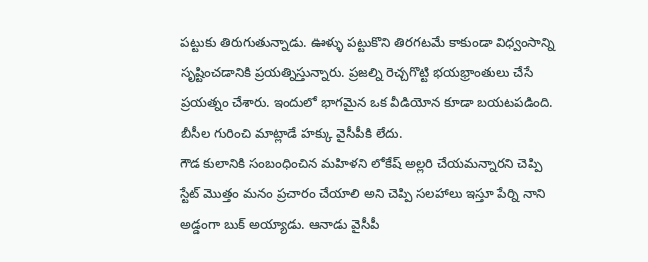పట్టుకు తిరుగుతున్నాడు. ఊళ్ళు పట్టుకొని తిరగటమే కాకుండా విధ్వంసాన్ని సృష్టించడానికి ప్రయత్నిస్తున్నారు. ప్రజల్ని రెచ్చగొట్టి భయభ్రాంతులు చేసే ప్రయత్నం చేశారు. ఇందులో భాగమైన ఒక వీడియోన కూడా బయటపడింది. బీసీల గురించి మాట్లాడే హక్కు వైసీపీకి లేదు.
గౌడ కులానికి సంబంధించిన మహిళని లోకేష్ అల్లరి చేయమన్నారని చెప్పి స్టేట్ మొత్తం మనం ప్రచారం చేయాలి అని చెప్పి సలహాలు ఇస్తూ పేర్ని నాని అడ్డంగా బుక్ అయ్యాడు. ఆనాడు వైసీపీ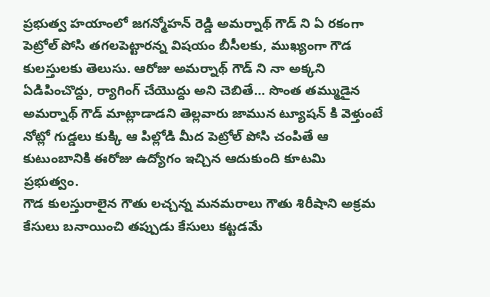ప్రభుత్వ హయాంలో జగన్మోహన్ రెడ్డి అమర్నాథ్ గౌడ్ ని ఏ రకంగా పెట్రోల్ పోసి తగలపెట్టారన్న విషయం బీసీలకు, ముఖ్యంగా గౌడ కులస్తులకు తెలుసు. ఆరోజు అమర్నాథ్ గౌడ్ ని నా అక్కని ఏడిపించొద్దు, ర్యాగింగ్ చేయొద్దు అని చెబితే… సొంత తమ్ముడైన అమర్నాథ్ గౌడ్ మాట్లాడాడని తెల్లవారు జామున ట్యూషన్ కి వెళ్తుంటే నోట్లో గుడ్డలు కుక్కి ఆ పిల్లోడి మీద పెట్రోల్ పోసి చంపితే ఆ కుటుంబానికి ఈరోజు ఉద్యోగం ఇచ్చిన ఆదుకుంది కూటమి ప్రభుత్వం.
గౌడ కులస్తురాలైన గౌతు లచ్చన్న మనమరాలు గౌతు శిరీషాని అక్రమ కేసులు బనాయించి తప్పుడు కేసులు కట్టడమే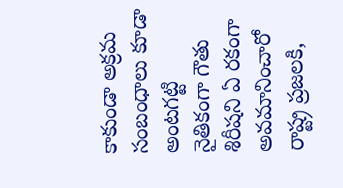కాకుండా అక్రమ సంబంధాలు కూడా అంటగట్టి నైతికంగా గౌతు శిరీషని ఏ రకంగా అవమానించారో రాష్ట్ర ప్రజలకి,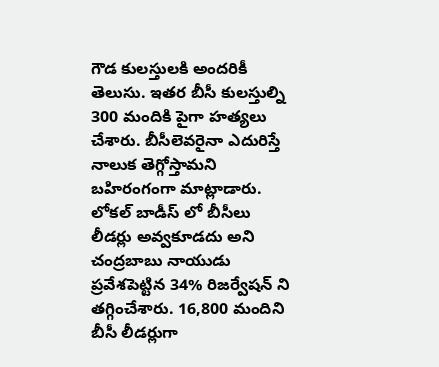గౌడ కులస్తులకి అందరికీ తెలుసు. ఇతర బీసీ కులస్తుల్ని 300 మందికి పైగా హత్యలు చేశారు. బీసీలెవరైనా ఎదురిస్తే నాలుక తెగ్గోస్తామని బహిరంగంగా మాట్లాడారు. లోకల్ బాడీస్ లో బీసీలు లీడర్లు అవ్వకూడదు అని చంద్రబాబు నాయుడు ప్రవేశపెట్టిన 34% రిజర్వేషన్ ని తగ్గించేశారు. 16,800 మందిని బీసీ లీడర్లుగా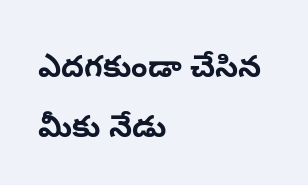ఎదగకుండా చేసిన మీకు నేడు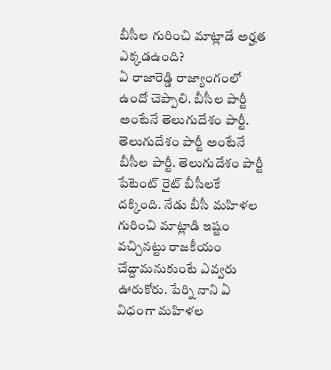బీసీల గురించి మాట్లాడే అర్హత ఎక్కడఉంది?
ఏ రాజారెడ్డి రాజ్యాంగంలో ఉందో చెప్పాలి. బీసీల పార్టీ అంటేనే తెలుగుదేశం పార్టీ. తెలుగుదేశం పార్టీ అంటేనే బీసీల పార్టీ. తెలుగుదేశం పార్టీ పేటెంట్ రైట్ బీసీలకే దక్కింది. నేడు బీసీ మహిళల గురించి మాట్లాడి ఇష్టం వచ్చినట్టు రాజకీయం చేద్దామనుకుంటే ఎవ్వరు ఊరుకోరు. పేర్ని నాని ఏ విధంగా మహిళల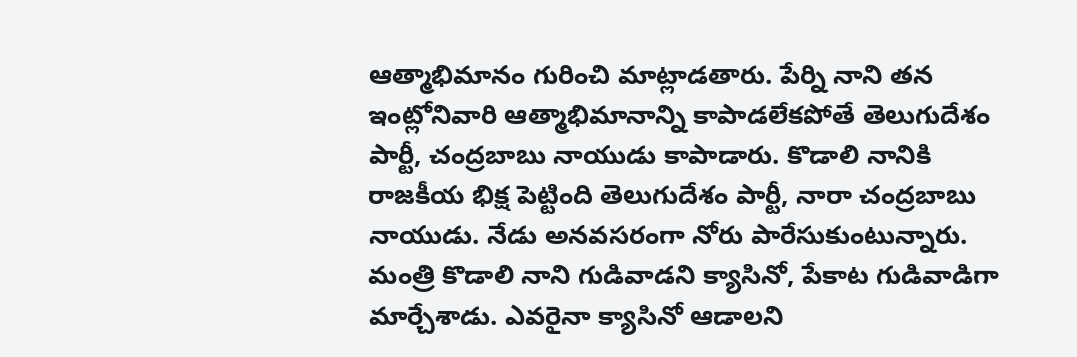ఆత్మాభిమానం గురించి మాట్లాడతారు. పేర్ని నాని తన ఇంట్లోనివారి ఆత్మాభిమానాన్ని కాపాడలేకపోతే తెలుగుదేశం పార్టీ, చంద్రబాబు నాయుడు కాపాడారు. కొడాలి నానికి రాజకీయ భిక్ష పెట్టింది తెలుగుదేశం పార్టీ, నారా చంద్రబాబు నాయుడు. నేడు అనవసరంగా నోరు పారేసుకుంటున్నారు.
మంత్రి కొడాలి నాని గుడివాడని క్యాసినో, పేకాట గుడివాడిగా మార్చేశాడు. ఎవరైనా క్యాసినో ఆడాలని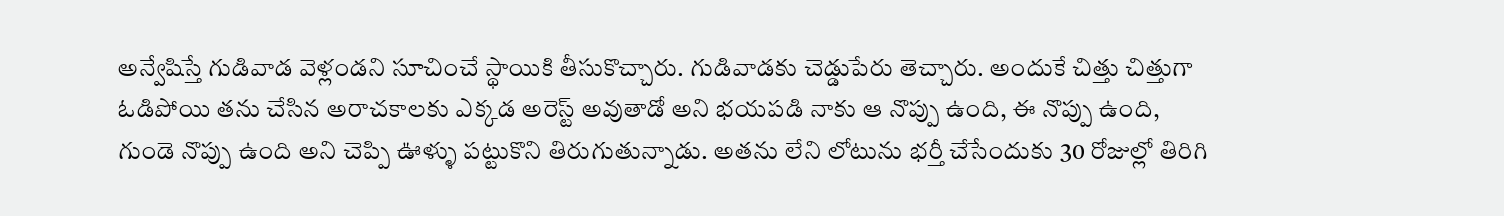అన్వేషిస్తే గుడివాడ వెళ్లండని సూచించే స్థాయికి తీసుకొచ్చారు. గుడివాడకు చెడ్డుపేరు తెచ్చారు. అందుకే చిత్తు చిత్తుగా ఓడిపోయి తను చేసిన అరాచకాలకు ఎక్కడ అరెస్ట్ అవుతాడో అని భయపడి నాకు ఆ నొప్పు ఉంది, ఈ నొప్పు ఉంది, గుండె నొప్పు ఉంది అని చెప్పి ఊళ్ళు పట్టుకొని తిరుగుతున్నాడు. అతను లేని లోటును భర్తీ చేసేందుకు 30 రోజుల్లో తిరిగి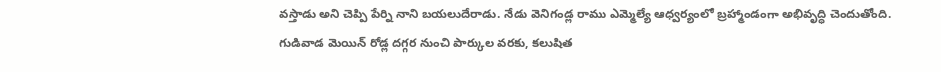వస్తాడు అని చెప్పి పేర్ని నాని బయలుదేరాడు. నేడు వెనిగండ్ల రాము ఎమ్మెల్యే ఆధ్వర్యంలో బ్రహ్మాండంగా అభివృద్ధి చెందుతోంది.
గుడివాడ మెయిన్ రోడ్ల దగ్గర నుంచి పార్కుల వరకు, కలుషిత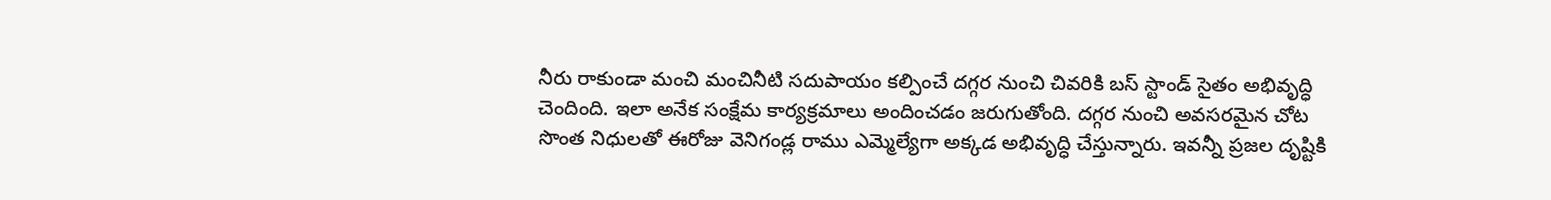నీరు రాకుండా మంచి మంచినీటి సదుపాయం కల్పించే దగ్గర నుంచి చివరికి బస్ స్టాండ్ సైతం అభివృద్ధి చెందింది. ఇలా అనేక సంక్షేమ కార్యక్రమాలు అందించడం జరుగుతోంది. దగ్గర నుంచి అవసరమైన చోట సొంత నిధులతో ఈరోజు వెనిగండ్ల రాము ఎమ్మెల్యేగా అక్కడ అభివృద్ధి చేస్తున్నారు. ఇవన్నీ ప్రజల దృష్టికి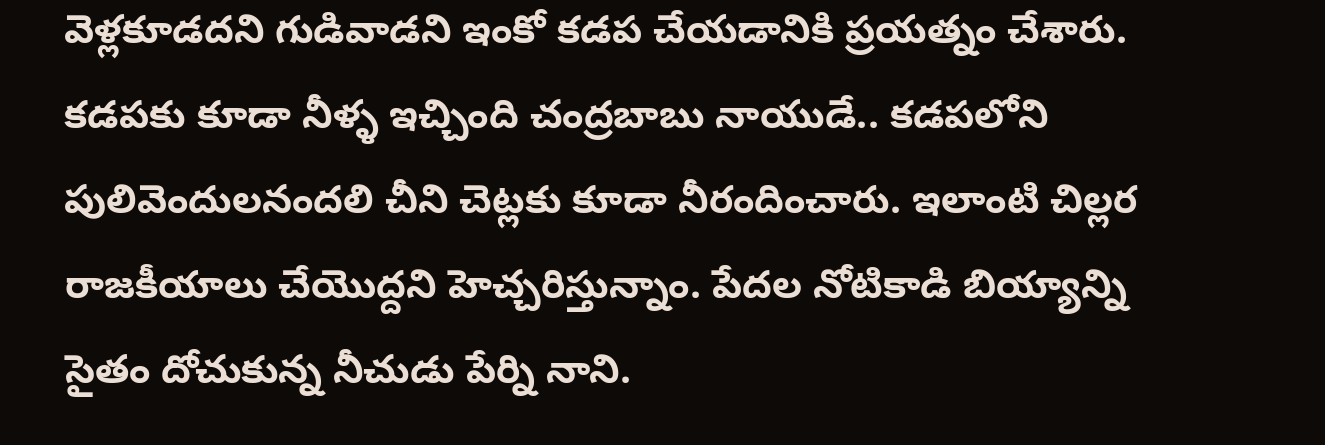వెళ్లకూడదని గుడివాడని ఇంకో కడప చేయడానికి ప్రయత్నం చేశారు. కడపకు కూడా నీళ్ళ ఇచ్చింది చంద్రబాబు నాయుడే.. కడపలోని పులివెందులనందలి చీని చెట్లకు కూడా నీరందించారు. ఇలాంటి చిల్లర రాజకీయాలు చేయొద్దని హెచ్చరిస్తున్నాం. పేదల నోటికాడి బియ్యాన్ని సైతం దోచుకున్న నీచుడు పేర్ని నాని.